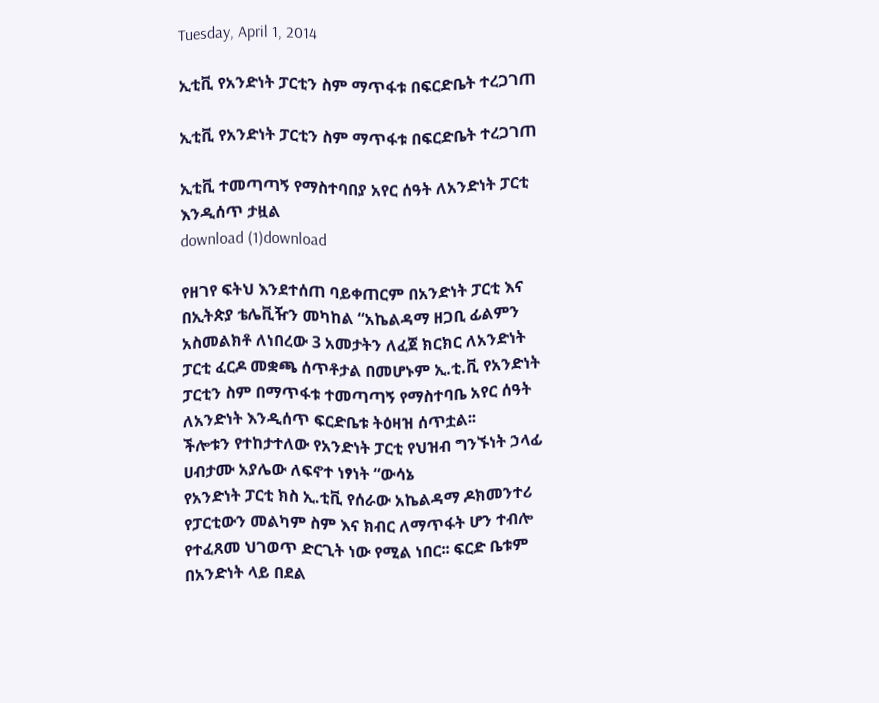Tuesday, April 1, 2014

ኢቲቪ የአንድነት ፓርቲን ስም ማጥፋቱ በፍርድቤት ተረጋገጠ

ኢቲቪ የአንድነት ፓርቲን ስም ማጥፋቱ በፍርድቤት ተረጋገጠ

ኢቲቪ ተመጣጣኝ የማስተባበያ አየር ሰዓት ለአንድነት ፓርቲ እንዲሰጥ ታዟል
download (1)download

የዘገየ ፍትህ እንደተሰጠ ባይቀጠርም በአንድነት ፓርቲ እና በኢትጵያ ቴሌቪዥን መካከል “አኬልዳማ ዘጋቢ ፊልምን አስመልክቶ ለነበረው 3 አመታትን ለፈጀ ክርክር ለአንድነት ፓርቲ ፈርዶ መቋጫ ሰጥቶታል በመሆኑም ኢ.ቲ.ቪ የአንድነት ፓርቲን ስም በማጥፋቱ ተመጣጣኝ የማስተባቤ አየር ሰዓት ለአንድነት እንዲሰጥ ፍርድቤቱ ትዕዛዝ ሰጥቷል፡፡
ችሎቱን የተከታተለው የአንድነት ፓርቲ የህዝብ ግንኙነት ኃላፊ ሀብታሙ አያሌው ለፍኖተ ነፃነት “ውሳኔ
የአንድነት ፓርቲ ክስ ኢ.ቲቪ የሰራው አኬልዳማ ዶክመንተሪ የፓርቲውን መልካም ስም እና ክብር ለማጥፋት ሆን ተብሎ የተፈጸመ ህገወጥ ድርጊት ነው የሚል ነበር፡፡ ፍርድ ቤቱም በአንድነት ላይ በደል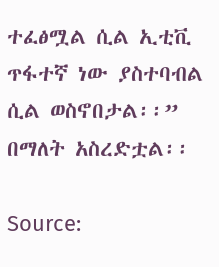ተፈፅሟል ሲል ኢቲቪ ጥፋተኛ ነው ያስተባብል ሲል ወስኖበታል፡፡” በማለት አስረድቷል፡፡

Source: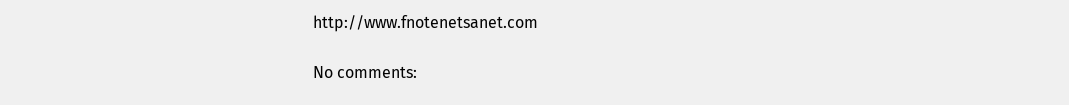http://www.fnotenetsanet.com

No comments: